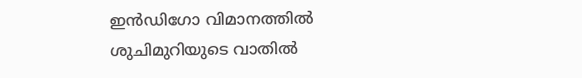ഇൻഡിഗോ വിമാനത്തിൽ ശുചിമുറിയുടെ വാതിൽ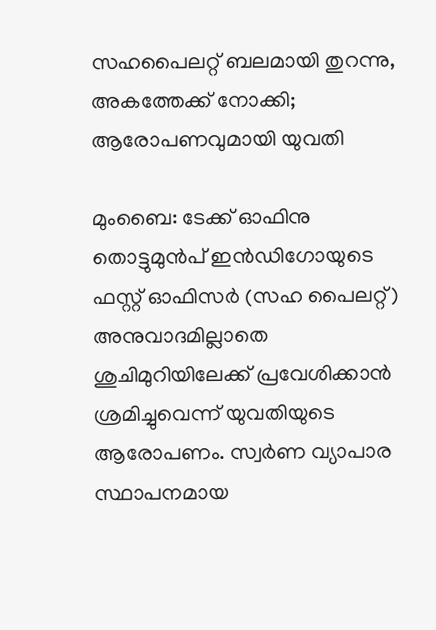സഹപൈലറ്റ് ബലമായി തുറന്നു, അകത്തേക്ക് നോക്കി; ആരോപണവുമായി യുവതി

മുംബൈ: ടേക്ക് ഓഫിനു തൊട്ടുമുൻപ് ഇൻഡിഗോയുടെ ഫസ്റ്റ് ഓഫിസർ (സഹ പൈലറ്റ്) അനുവാദമില്ലാതെ ശുചിമുറിയിലേക്ക് പ്രവേശിക്കാൻ ശ്രമിച്ചുവെന്ന് യുവതിയുടെ ആരോപണം. സ്വർണ വ്യാപാര സ്ഥാപനമായ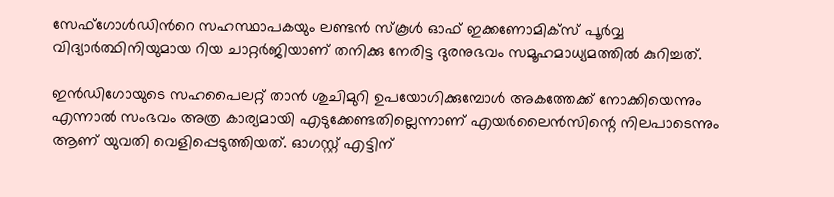സേഫ്ഗോൾഡിന്‍റെ സഹസ്ഥാപകയും ലണ്ടൻ സ്കൂൾ ഓഫ് ഇക്കണോമിക്‌സ് പൂർവ്വ വിദ്യാർത്ഥിനിയുമായ റിയ ചാറ്റർജിയാണ് തനിക്കു നേരിട്ട ദുരനുഭവം സമൂഹമാധ്യമത്തിൽ കുറിച്ചത്.

ഇൻഡിഗോയുടെ സഹപൈലറ്റ് താൻ ശുചിമുറി ഉപയോഗിക്കുമ്പോൾ അകത്തേക്ക് നോക്കിയെന്നും എന്നാൽ സംഭവം അത്ര കാര്യമായി എടുക്കേണ്ടതില്ലെന്നാണ് എയർലൈൻസിന്റെ നിലപാടെന്നും ആണ് യുവതി വെളിപ്പെടുത്തിയത്. ഓഗസ്റ്റ് എട്ടിന്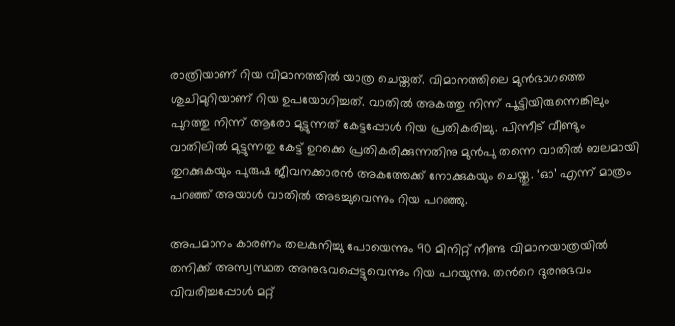രാത്രിയാണ് റിയ വിമാനത്തിൽ യാത്ര ചെയ്തത്. വിമാനത്തിലെ മുൻഭാഗത്തെ ശുചിമുറിയാണ് റിയ ഉപയോഗിച്ചത്. വാതിൽ അകത്തു നിന്ന് പൂട്ടിയിരുന്നെങ്കിലും പുറത്തു നിന്ന് ആരോ മുട്ടുന്നത് കേട്ടപ്പോൾ റിയ പ്രതികരിച്ചു. പിന്നീട് വീണ്ടും വാതിലിൽ മുട്ടുന്നതു കേട്ട് ഉറക്കെ പ്രതികരിക്കുന്നതിനു മുൻപു തന്നെ വാതിൽ ബലമായി തുറക്കുകയും പുരുഷ ജീവനക്കാരൻ അകത്തേക്ക് നോക്കുകയും ചെയ്തു. ‘ഓ’ എന്ന് മാത്രം പറഞ്ഞ് അയാൾ വാതിൽ അടച്ചുവെന്നും റിയ പറഞ്ഞു.

അപമാനം കാരണം തലകുനിച്ചു പോയെന്നും 90 മിനിറ്റ് നീണ്ട വിമാനയാത്രയിൽ തനിക്ക് അസ്വസ്ഥത അനുഭവപ്പെട്ടുവെന്നും റിയ പറയുന്നു. തന്‍റെ ദുരനുഭവം വിവരിച്ചപ്പോൾ മറ്റ്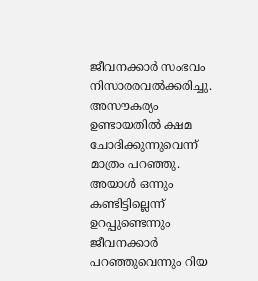ജീവനക്കാർ സംഭവം നിസാരരവൽക്കരിച്ചു. അസൗകര്യം ഉണ്ടായതിൽ ക്ഷമ ചോദിക്കുന്നുവെന്ന് മാത്രം പറഞ്ഞു. അയാൾ ഒന്നും കണ്ടിട്ടില്ലെന്ന് ഉറപ്പുണ്ടെന്നും ജീവനക്കാർ പറഞ്ഞുവെന്നും റിയ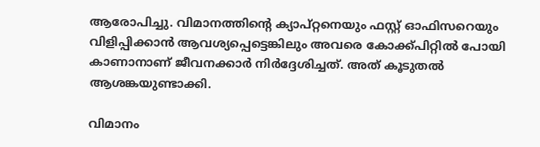ആരോപിച്ചു. വിമാനത്തിന്റെ ക്യാപ്റ്റനെയും ഫസ്റ്റ് ഓഫിസറെയും വിളിപ്പിക്കാൻ ആവശ്യപ്പെട്ടെങ്കിലും അവരെ കോക്ക്പിറ്റിൽ പോയി കാണാനാണ് ജീവനക്കാർ നിർദ്ദേശിച്ചത്. അത് കൂടുതൽ ആശങ്കയുണ്ടാക്കി.

വിമാനം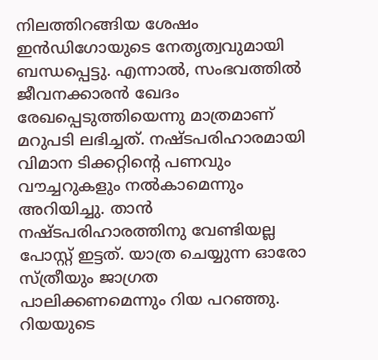നിലത്തിറങ്ങിയ ശേഷം ഇൻഡിഗോയുടെ നേതൃത്വവുമായി ബന്ധപ്പെട്ടു. എന്നാൽ, സംഭവത്തിൽ ജീവനക്കാരൻ ഖേദം രേഖപ്പെടുത്തിയെന്നു മാത്രമാണ് മറുപടി ലഭിച്ചത്. നഷ്ടപരിഹാരമായി വിമാന ടിക്കറ്റിന്‍റെ പണവും വൗച്ചറുകളും നൽകാമെന്നും അറിയിച്ചു. താൻ നഷ്ടപരിഹാരത്തിനു വേണ്ടിയല്ല പോസ്റ്റ് ഇട്ടത്. യാത്ര ചെയ്യുന്ന ഓരോ സ്ത്രീയും ജാഗ്രത പാലിക്കണമെന്നും റിയ പറഞ്ഞു. റിയയുടെ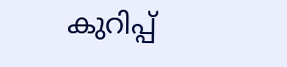കുറിപ്പ്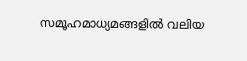സമൂഹമാധ്യമങ്ങളിൽ വലിയ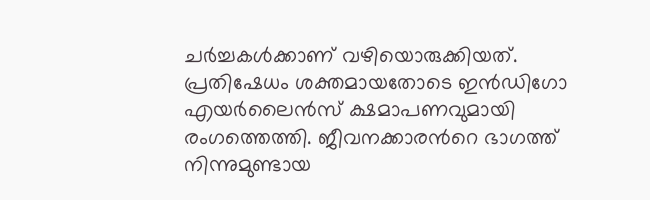ചർച്ചകൾക്കാണ് വഴിയൊരുക്കിയത്. പ്രതിഷേധം ശക്തമായതോടെ ഇൻഡിഗോ എയർലൈൻസ് ക്ഷമാപണവുമായി രംഗത്തെത്തി. ജീവനക്കാരന്‍റെ ഭാഗത്ത് നിന്നുമുണ്ടായ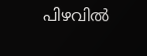പിഴവിൽ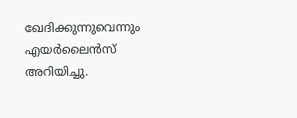ഖേദിക്കുന്നുവെന്നും എയർലൈൻസ് അറിയിച്ചു.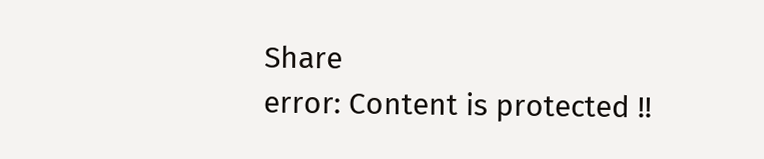Share
error: Content is protected !!